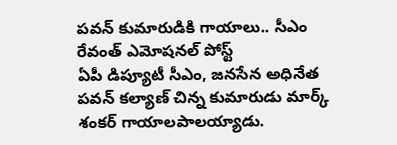పవన్ కుమారుడికి గాయాలు.. సీఎం రేవంత్ ఎమోషనల్ పోస్ట్
ఏపీ డిప్యూటీ సీఎం, జనసేన అధినేత పవన్ కల్యాణ్ చిన్న కుమారుడు మార్క్ శంకర్ గాయాలపాలయ్యాడు.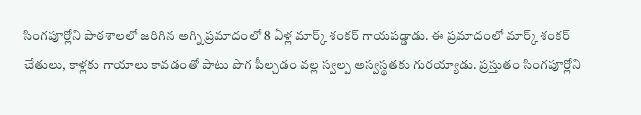సింగపూర్లోని పాఠశాలలో జరిగిన అగ్ని ప్రమాదంలో 8 ఏళ్ల మార్క్ శంకర్ గాయపడ్డాడు. ఈ ప్రమాదంలో మార్క్ శంకర్ చేతులు, కాళ్లకు గాయాలు కావడంతో పాటు పొగ పీల్చడం వల్ల స్వల్ప అస్వస్థతకు గురయ్యాడు. ప్రస్తుతం సింగపూర్లోని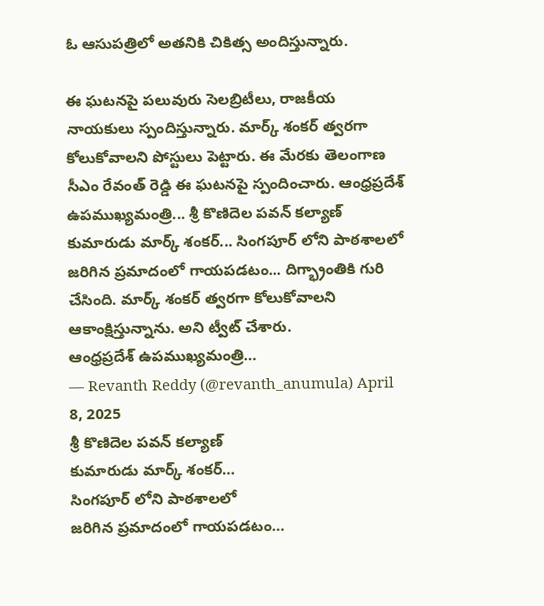ఓ ఆసుపత్రిలో అతనికి చికిత్స అందిస్తున్నారు.

ఈ ఘటనపై పలువురు సెలబ్రిటీలు, రాజకీయ నాయకులు స్పందిస్తున్నారు. మార్క్ శంకర్ త్వరగా కోలుకోవాలని పోస్టులు పెట్టారు. ఈ మేరకు తెలంగాణ సీఎం రేవంత్ రెడ్డి ఈ ఘటనపై స్పందించారు. ఆంధ్రప్రదేశ్ ఉపముఖ్యమంత్రి... శ్రీ కొణిదెల పవన్ కల్యాణ్ కుమారుడు మార్క్ శంకర్... సింగపూర్ లోని పాఠశాలలో జరిగిన ప్రమాదంలో గాయపడటం... దిగ్భ్రాంతికి గురి చేసింది. మార్క్ శంకర్ త్వరగా కోలుకోవాలని ఆకాంక్షిస్తున్నాను. అని ట్వీట్ చేశారు.
ఆంధ్రప్రదేశ్ ఉపముఖ్యమంత్రి…
— Revanth Reddy (@revanth_anumula) April 8, 2025
శ్రీ కొణిదెల పవన్ కల్యాణ్
కుమారుడు మార్క్ శంకర్…
సింగపూర్ లోని పాఠశాలలో
జరిగిన ప్రమాదంలో గాయపడటం…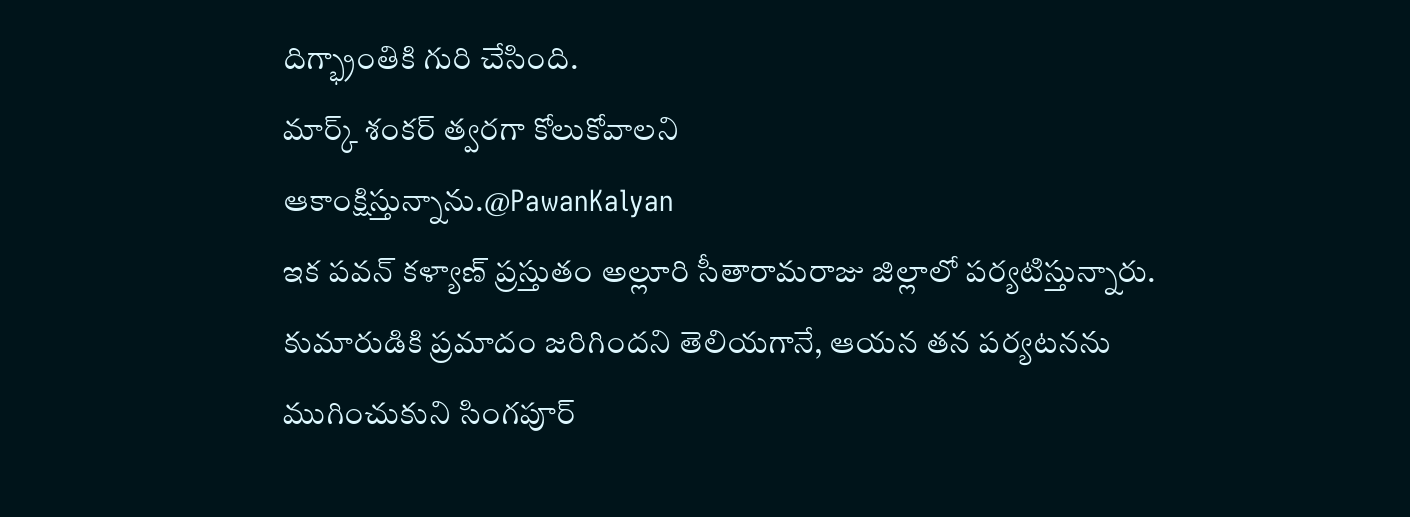దిగ్భ్రాంతికి గురి చేసింది.
మార్క్ శంకర్ త్వరగా కోలుకోవాలని
ఆకాంక్షిస్తున్నాను.@PawanKalyan
ఇక పవన్ కళ్యాణ్ ప్రస్తుతం అల్లూరి సీతారామరాజు జిల్లాలో పర్యటిస్తున్నారు. కుమారుడికి ప్రమాదం జరిగిందని తెలియగానే, ఆయన తన పర్యటనను ముగించుకుని సింగపూర్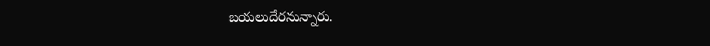బయలుదేరనున్నారు.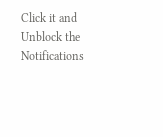Click it and Unblock the Notifications